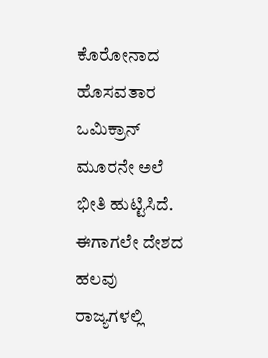ಕೊರೋನಾದ ಹೊಸವತಾರ ಒಮಿಕ್ರಾನ್ ಮೂರನೇ ಅಲೆ ಭೀತಿ ಹುಟ್ಟಿಸಿದೆ. ಈಗಾಗಲೇ ದೇಶದ ಹಲವು ರಾಜ್ಯಗಳಲ್ಲಿ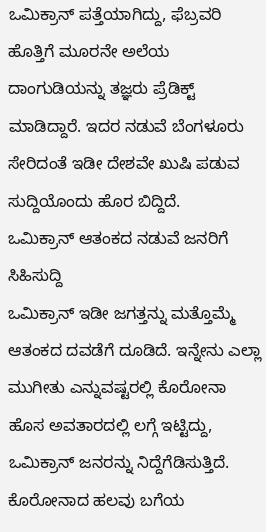ಒಮಿಕ್ರಾನ್ ಪತ್ತೆಯಾಗಿದ್ದು, ಫೆಬ್ರವರಿ ಹೊತ್ತಿಗೆ ಮೂರನೇ ಅಲೆಯ ದಾಂಗುಡಿಯನ್ನು ತಜ್ಞರು ಪ್ರೆಡಿಕ್ಟ್ ಮಾಡಿದ್ದಾರೆ. ಇದರ ನಡುವೆ ಬೆಂಗಳೂರು ಸೇರಿದಂತೆ ಇಡೀ ದೇಶವೇ ಖುಷಿ ಪಡುವ ಸುದ್ದಿಯೊಂದು ಹೊರ ಬಿದ್ದಿದೆ.
ಒಮಿಕ್ರಾನ್ ಆತಂಕದ ನಡುವೆ ಜನರಿಗೆ ಸಿಹಿಸುದ್ದಿ
ಒಮಿಕ್ರಾನ್ ಇಡೀ ಜಗತ್ತನ್ನು ಮತ್ತೊಮ್ಮೆ ಆತಂಕದ ದವಡೆಗೆ ದೂಡಿದೆ. ಇನ್ನೇನು ಎಲ್ಲಾ ಮುಗೀತು ಎನ್ನುವಷ್ಟರಲ್ಲಿ ಕೊರೋನಾ ಹೊಸ ಅವತಾರದಲ್ಲಿ ಲಗ್ಗೆ ಇಟ್ಟಿದ್ದು, ಒಮಿಕ್ರಾನ್ ಜನರನ್ನು ನಿದ್ದೆಗೆಡಿಸುತ್ತಿದೆ. ಕೊರೋನಾದ ಹಲವು ಬಗೆಯ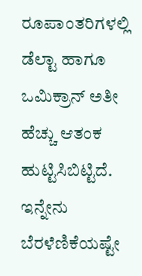ರೂಪಾಂತರಿಗಳಲ್ಲಿ ಡೆಲ್ಟಾ ಹಾಗೂ ಒಮಿಕ್ರಾನ್ ಅತೀ ಹೆಚ್ಚು ಆತಂಕ ಹುಟ್ಟಿಸಿಬಿಟ್ಟಿದೆ. ಇನ್ನೇನು ಬೆರಳೆಣಿಕೆಯಷ್ಟೇ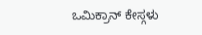ಒಮಿಕ್ರಾನ್ ಕೇಸ್ಗಳು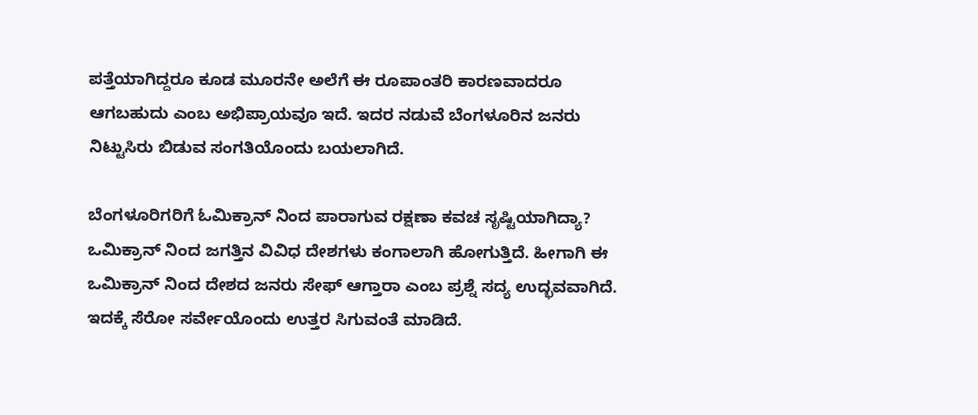ಪತ್ತೆಯಾಗಿದ್ದರೂ ಕೂಡ ಮೂರನೇ ಅಲೆಗೆ ಈ ರೂಪಾಂತರಿ ಕಾರಣವಾದರೂ ಆಗಬಹುದು ಎಂಬ ಅಭಿಪ್ರಾಯವೂ ಇದೆ. ಇದರ ನಡುವೆ ಬೆಂಗಳೂರಿನ ಜನರು ನಿಟ್ಟುಸಿರು ಬಿಡುವ ಸಂಗತಿಯೊಂದು ಬಯಲಾಗಿದೆ.

ಬೆಂಗಳೂರಿಗರಿಗೆ ಓಮಿಕ್ರಾನ್ ನಿಂದ ಪಾರಾಗುವ ರಕ್ಷಣಾ ಕವಚ ಸೃಷ್ಟಿಯಾಗಿದ್ಯಾ?
ಒಮಿಕ್ರಾನ್ ನಿಂದ ಜಗತ್ತಿನ ವಿವಿಧ ದೇಶಗಳು ಕಂಗಾಲಾಗಿ ಹೋಗುತ್ತಿದೆ. ಹೀಗಾಗಿ ಈ ಒಮಿಕ್ರಾನ್ ನಿಂದ ದೇಶದ ಜನರು ಸೇಫ್ ಆಗ್ತಾರಾ ಎಂಬ ಪ್ರಶ್ನೆ ಸದ್ಯ ಉದ್ಭವವಾಗಿದೆ. ಇದಕ್ಕೆ ಸೆರೋ ಸರ್ವೇಯೊಂದು ಉತ್ತರ ಸಿಗುವಂತೆ ಮಾಡಿದೆ.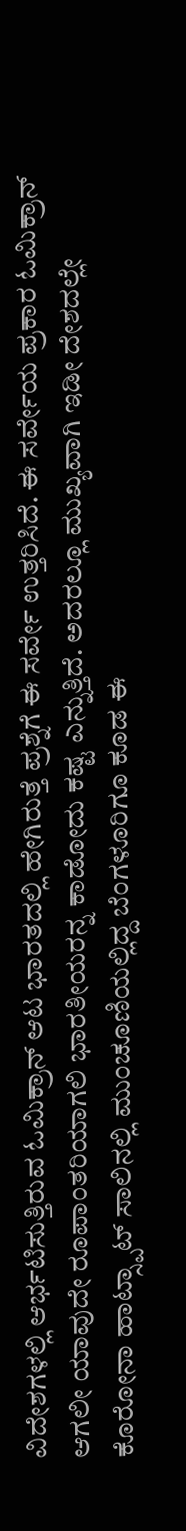ವಿದೇಶಗಳಲ್ಲಿ ಆರ್ಭಟಿಸುತ್ತಿರುವ ಓಮಿಕ್ರಾನ್ ಆಟ ಭಾರತದಲ್ಲಿ ಹೇಗಿರುತ್ತೆ ಪ್ರಶ್ನೆಗೆ ಈ ಸರ್ವೇ ಉತ್ತರಿಸಿದೆ. ಈ ಸರ್ವೇಯ ಪ್ರಕಾರ ಓಮಿಕ್ರಾನ್ ಆಗಲೀ ಯಾವುದೇ ರೂಪಾಂತರಿಯಾಗಲಿ ಭಾರತೀಯರನ್ನ ಕಾಡೋದು ಕಷ್ಟ ಎನ್ನುತ್ತಿದೆ. ಅದರಲ್ಲೂ ಮುಖ್ಯವಾಗಿ ಇಡೀ ದೇಶದಲ್ಲೇ ಕೊರೋನಾ ಹಾಟ್ಸ್ಪಾಟ್ ಸಾಲಿನಲ್ಲಿ ಮುಂಚೂಣಿಯಲ್ಲಿದ್ದ ಬೆಂಗಳೂರಿಗೂ ಕೂಡ ಈ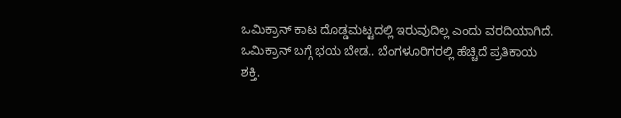ಒಮಿಕ್ರಾನ್ ಕಾಟ ದೊಡ್ಡಮಟ್ಟದಲ್ಲಿ ಇರುವುದಿಲ್ಲ ಎಂದು ವರದಿಯಾಗಿದೆ.
ಒಮಿಕ್ರಾನ್ ಬಗ್ಗೆ ಭಯ ಬೇಡ.. ಬೆಂಗಳೂರಿಗರಲ್ಲಿ ಹೆಚ್ಚಿದೆ ಪ್ರತಿಕಾಯ ಶಕ್ತಿ.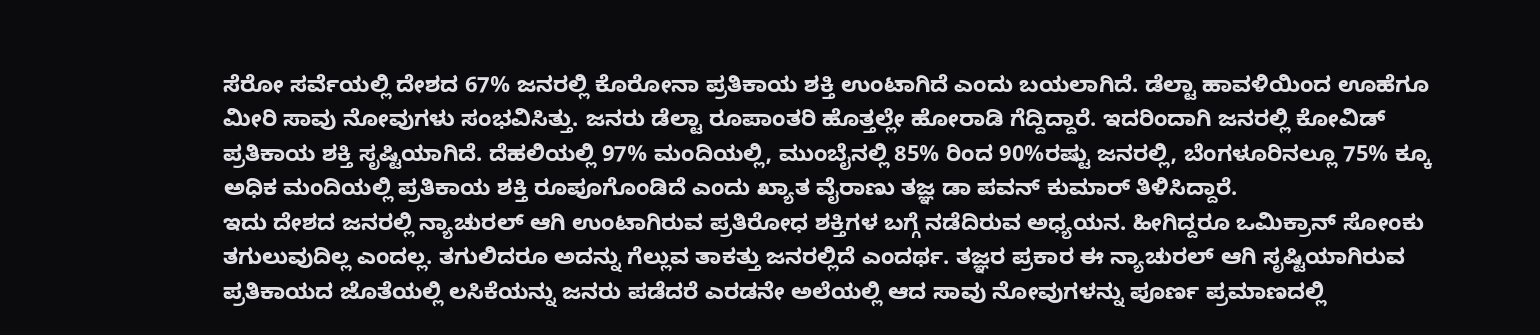ಸೆರೋ ಸರ್ವೆಯಲ್ಲಿ ದೇಶದ 67% ಜನರಲ್ಲಿ ಕೊರೋನಾ ಪ್ರತಿಕಾಯ ಶಕ್ತಿ ಉಂಟಾಗಿದೆ ಎಂದು ಬಯಲಾಗಿದೆ. ಡೆಲ್ಟಾ ಹಾವಳಿಯಿಂದ ಊಹೆಗೂ ಮೀರಿ ಸಾವು ನೋವುಗಳು ಸಂಭವಿಸಿತ್ತು. ಜನರು ಡೆಲ್ಟಾ ರೂಪಾಂತರಿ ಹೊತ್ತಲ್ಲೇ ಹೋರಾಡಿ ಗೆದ್ದಿದ್ದಾರೆ. ಇದರಿಂದಾಗಿ ಜನರಲ್ಲಿ ಕೋವಿಡ್ ಪ್ರತಿಕಾಯ ಶಕ್ತಿ ಸೃಷ್ಟಿಯಾಗಿದೆ. ದೆಹಲಿಯಲ್ಲಿ 97% ಮಂದಿಯಲ್ಲಿ, ಮುಂಬೈನಲ್ಲಿ 85% ರಿಂದ 90%ರಷ್ಟು ಜನರಲ್ಲಿ, ಬೆಂಗಳೂರಿನಲ್ಲೂ 75% ಕ್ಕೂ ಅಧಿಕ ಮಂದಿಯಲ್ಲಿ ಪ್ರತಿಕಾಯ ಶಕ್ತಿ ರೂಪೂಗೊಂಡಿದೆ ಎಂದು ಖ್ಯಾತ ವೈರಾಣು ತಜ್ಞ ಡಾ ಪವನ್ ಕುಮಾರ್ ತಿಳಿಸಿದ್ದಾರೆ.
ಇದು ದೇಶದ ಜನರಲ್ಲಿ ನ್ಯಾಚುರಲ್ ಆಗಿ ಉಂಟಾಗಿರುವ ಪ್ರತಿರೋಧ ಶಕ್ತಿಗಳ ಬಗ್ಗೆ ನಡೆದಿರುವ ಅಧ್ಯಯನ. ಹೀಗಿದ್ದರೂ ಒಮಿಕ್ರಾನ್ ಸೋಂಕು ತಗುಲುವುದಿಲ್ಲ ಎಂದಲ್ಲ. ತಗುಲಿದರೂ ಅದನ್ನು ಗೆಲ್ಲುವ ತಾಕತ್ತು ಜನರಲ್ಲಿದೆ ಎಂದರ್ಥ. ತಜ್ಞರ ಪ್ರಕಾರ ಈ ನ್ಯಾಚುರಲ್ ಆಗಿ ಸೃಷ್ಟಿಯಾಗಿರುವ ಪ್ರತಿಕಾಯದ ಜೊತೆಯಲ್ಲಿ ಲಸಿಕೆಯನ್ನು ಜನರು ಪಡೆದರೆ ಎರಡನೇ ಅಲೆಯಲ್ಲಿ ಆದ ಸಾವು ನೋವುಗಳನ್ನು ಪೂರ್ಣ ಪ್ರಮಾಣದಲ್ಲಿ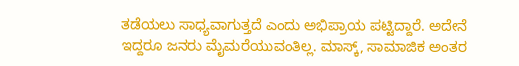ತಡೆಯಲು ಸಾಧ್ಯವಾಗುತ್ತದೆ ಎಂದು ಅಭಿಪ್ರಾಯ ಪಟ್ಟಿದ್ದಾರೆ. ಅದೇನೆ ಇದ್ದರೂ ಜನರು ಮೈಮರೆಯುವಂತಿಲ್ಲ. ಮಾಸ್ಕ್, ಸಾಮಾಜಿಕ ಅಂತರ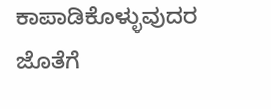ಕಾಪಾಡಿಕೊಳ್ಳುವುದರ ಜೊತೆಗೆ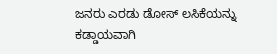ಜನರು ಎರಡು ಡೋಸ್ ಲಸಿಕೆಯನ್ನು ಕಡ್ಡಾಯವಾಗಿ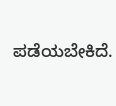ಪಡೆಯಬೇಕಿದೆ.